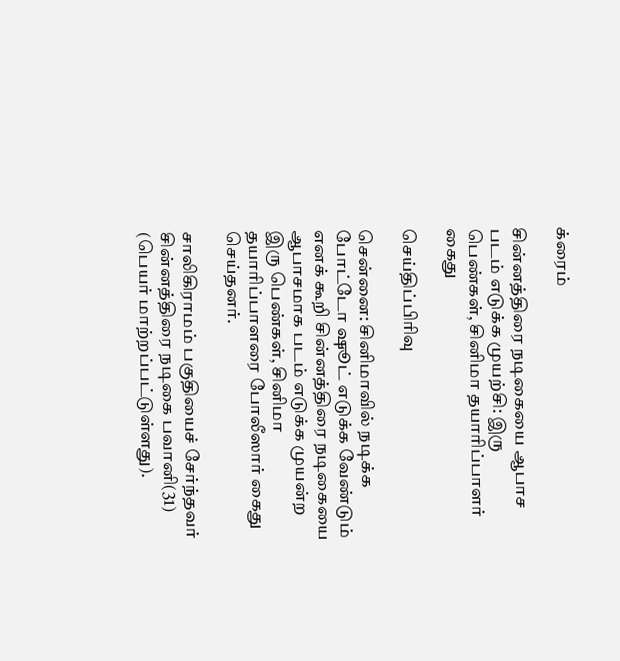க்ரைம்

சின்னத்திரை நடிகையை ஆபாச படம் எடுக்க முயற்சி: இரு பெண்கள், சினிமா தயாரிப்பாளர் கைது

செய்திப்பிரிவு

சென்னை: சினிமாவில் நடிக்க போட்டோ ஷூட் எடுக்க வேண்டும் எனக் கூறி சின்னத்திரை நடிகையை ஆபாசமாக படம் எடுக்க முயன்ற இரு பெண்கள், சினிமா தயாரிப்பாளரை போலீஸார் கைது செய்தனர்.

சாலிகிராமம் பகுதியைச் சேர்ந்தவர் சின்னத்திரை நடிகை பவானி(31) (பெயர் மாற்றப்பட்டுள்ளது).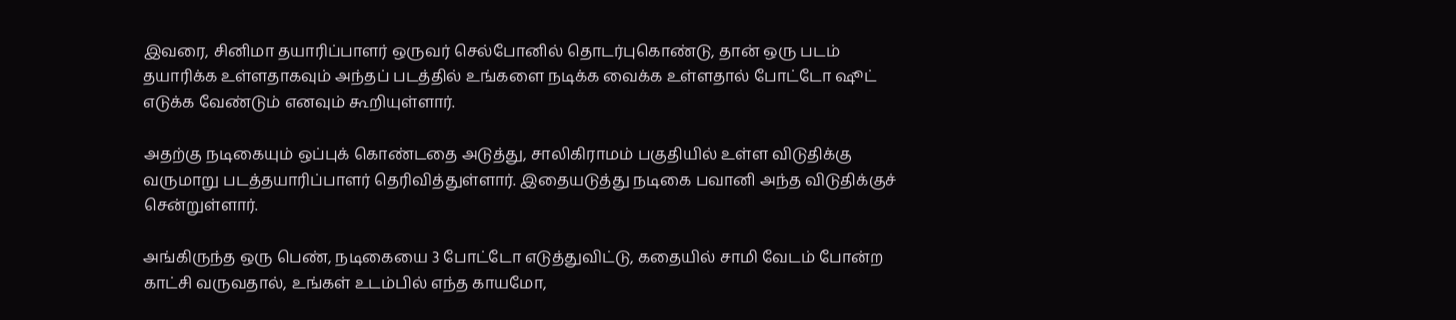இவரை, சினிமா தயாரிப்பாளர் ஒருவர் செல்போனில் தொடர்புகொண்டு, தான் ஒரு படம் தயாரிக்க உள்ளதாகவும் அந்தப் படத்தில் உங்களை நடிக்க வைக்க உள்ளதால் போட்டோ ஷூட் எடுக்க வேண்டும் எனவும் கூறியுள்ளார்.

அதற்கு நடிகையும் ஒப்புக் கொண்டதை அடுத்து, சாலிகிராமம் பகுதியில் உள்ள விடுதிக்கு வருமாறு படத்தயாரிப்பாளர் தெரிவித்துள்ளார். இதையடுத்து நடிகை பவானி அந்த விடுதிக்குச் சென்றுள்ளார்.

அங்கிருந்த ஒரு பெண், நடிகையை 3 போட்டோ எடுத்துவிட்டு, கதையில் சாமி வேடம் போன்ற காட்சி வருவதால், உங்கள் உடம்பில் எந்த காயமோ,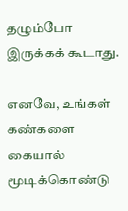தழும்போ இருக்கக் கூடாது.

எனவே, உங்கள் கண்களை கையால் மூடிக்கொண்டு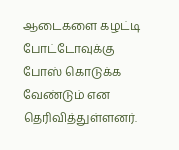ஆடைகளை கழட்டி போட்டோவுக்கு போஸ் கொடுக்க வேண்டும் என தெரிவித்துள்ளனர்.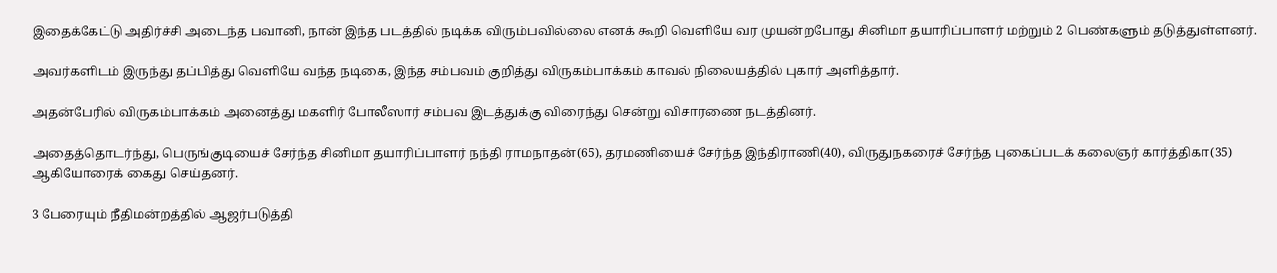இதைக்கேட்டு அதிர்ச்சி அடைந்த பவானி, நான் இந்த படத்தில் நடிக்க விரும்பவில்லை எனக் கூறி வெளியே வர முயன்றபோது சினிமா தயாரிப்பாளர் மற்றும் 2 பெண்களும் தடுத்துள்ளனர்.

அவர்களிடம் இருந்து தப்பித்து வெளியே வந்த நடிகை, இந்த சம்பவம் குறித்து விருகம்பாக்கம் காவல் நிலையத்தில் புகார் அளித்தார்.

அதன்பேரில் விருகம்பாக்கம் அனைத்து மகளிர் போலீஸார் சம்பவ இடத்துக்கு விரைந்து சென்று விசாரணை நடத்தினர்.

அதைத்தொடர்ந்து, பெருங்குடியைச் சேர்ந்த சினிமா தயாரிப்பாளர் நந்தி ராமநாதன்(65), தரமணியைச் சேர்ந்த இந்திராணி(40), விருதுநகரைச் சேர்ந்த புகைப்படக் கலைஞர் கார்த்திகா(35) ஆகியோரைக் கைது செய்தனர்.

3 பேரையும் நீதிமன்றத்தில் ஆஜர்படுத்தி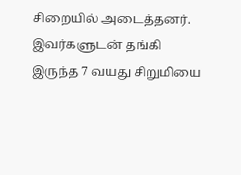சிறையில் அடைத்தனர். இவர்களுடன் தங்கி இருந்த 7 வயது சிறுமியை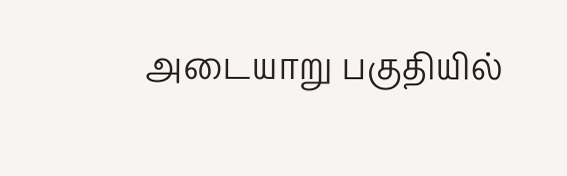அடையாறு பகுதியில்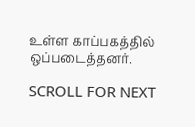உள்ள காப்பகத்தில் ஒப்படைத்தனர்.

SCROLL FOR NEXT